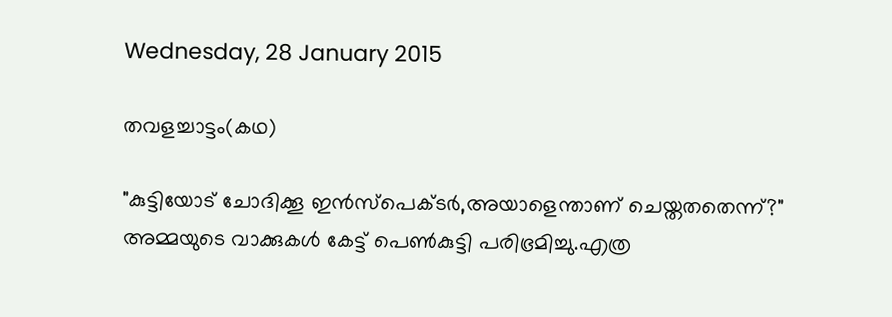Wednesday, 28 January 2015

തവളച്ചാട്ടം(കഥ)

"കുട്ടിയോട് ചോദിക്കൂ ഇന്‍സ്പെക്ടര്‍,അയാളെന്താണ് ചെയ്തതതെന്ന്?"
അമ്മയുടെ വാക്കുകള്‍ കേട്ട് പെണ്‍കുട്ടി പരിഭ്രമിച്ചു.എത്ര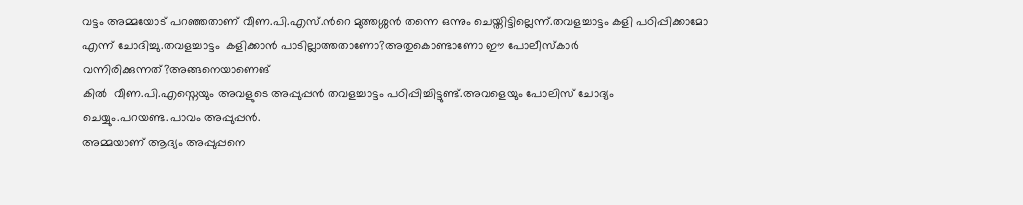വട്ടം അമ്മയോട് പറഞ്ഞതാണ് വീണ.പി.എസ്.ന്‍റെ മുത്തശ്ശന്‍ തന്നെ ഒന്നും ചെയ്തിട്ടില്ലെന്ന്.തവളച്ചാട്ടം കളി പഠിപ്പിക്കാമോ എന്ന് ചോദിച്ചു.തവളച്ചാട്ടം  കളിക്കാന്‍ പാടില്ലാത്തതാണോ?അതുകൊണ്ടാണോ ഈ പോലീസ്കാര്‍ വന്നിരിക്കുന്നത്?അങ്ങനെയാണെങ്
കില്‍  വീണ.പി.എസ്നെയും അവളുടെ അപ്പുപ്പന്‍ തവളച്ചാട്ടം പഠിപ്പിച്ചിട്ടുണ്ട്.അവളെയും പോലിസ് ചോദ്യം ചെയ്യും.പറയണ്ട.പാവം അപ്പുപ്പന്‍.
അമ്മയാണ് ആദ്യം അപ്പുപ്പനെ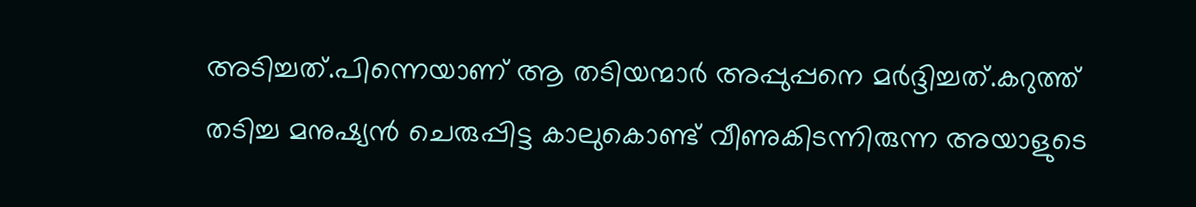അടിച്ചത്.പിന്നെയാണ് ആ തടിയന്മാര്‍ അപ്പുപ്പനെ മര്‍ദ്ദിച്ചത്.കറുത്ത് തടിച്ച മനുഷ്യന്‍ ചെരുപ്പിട്ട കാലുകൊണ്ട്‌ വീണുകിടന്നിരുന്ന അയാളുടെ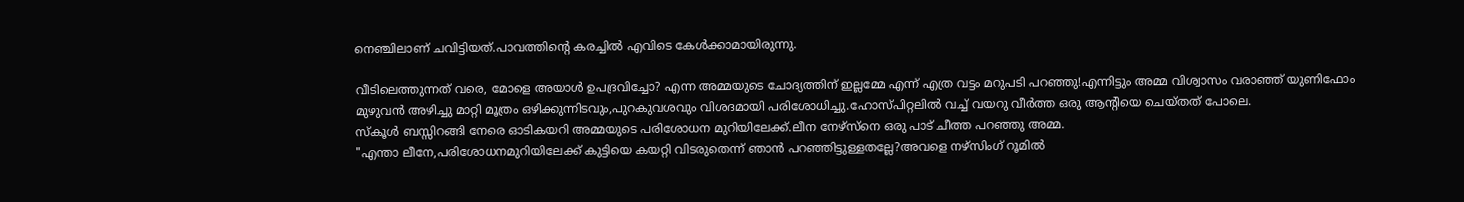നെഞ്ചിലാണ് ചവിട്ടിയത്.പാവത്തിന്റെ കരച്ചില്‍ എവിടെ കേള്‍ക്കാമായിരുന്നു.

വീടിലെത്തുന്നത് വരെ, മോളെ അയാള്‍ ഉപദ്രവിച്ചോ? എന്ന അമ്മയുടെ ചോദ്യത്തിന് ഇല്ലമ്മേ എന്ന് എത്ര വട്ടം മറുപടി പറഞ്ഞു!എന്നിട്ടും അമ്മ വിശ്വാസം വരാഞ്ഞ്‌ യുണിഫോം മുഴുവന്‍ അഴിച്ചു മാറ്റി മൂത്രം ഒഴിക്കുന്നിടവും,പുറകുവശവും വിശദമായി പരിശോധിച്ചു.ഹോസ്പിറ്റലില്‍ വച്ച് വയറു വീര്‍ത്ത ഒരു ആന്റിയെ ചെയ്തത് പോലെ.
സ്കൂള്‍ ബസ്സിറങ്ങി നേരെ ഓടികയറി അമ്മയുടെ പരിശോധന മുറിയിലേക്ക്.ലീന നേഴ്സ്നെ ഒരു പാട് ചീത്ത പറഞ്ഞു അമ്മ.
"എന്താ ലീനേ,പരിശോധനമുറിയിലേക്ക് കുട്ടിയെ കയറ്റി വിടരുതെന്ന് ഞാന്‍ പറഞ്ഞിട്ടുള്ളതല്ലേ?അവളെ നഴ്സിംഗ് റൂമില്‍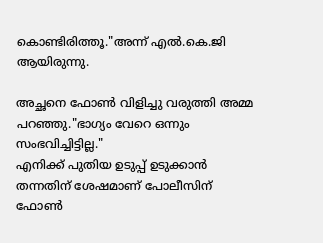കൊണ്ടിരിത്തൂ."അന്ന് എല്‍.കെ.ജി ആയിരുന്നു.

അച്ഛനെ ഫോണ്‍ വിളിച്ചു വരുത്തി അമ്മ പറഞ്ഞു."ഭാഗ്യം വേറെ ഒന്നും സംഭവിച്ചിട്ടില്ല."
എനിക്ക് പുതിയ ഉടുപ്പ് ഉടുക്കാന്‍ തന്നതിന് ശേഷമാണ് പോലീസിന് ഫോണ്‍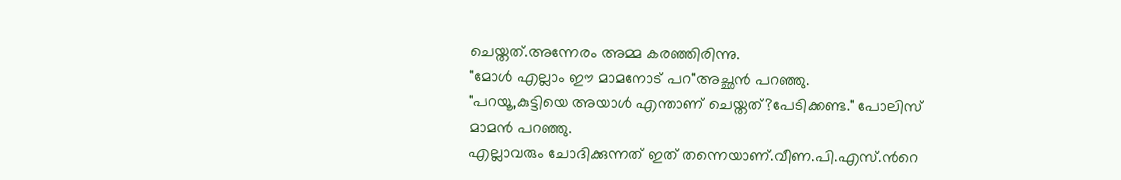ചെയ്തത്.അന്നേരം അമ്മ കരഞ്ഞിരിന്നു.
"മോള്‍ എല്ലാം ഈ മാമനോട് പറ"അച്ഛന്‍ പറഞ്ഞു.
"പറയൂ,കുട്ടിയെ അയാള്‍ എന്താണ് ചെയ്തത്?പേടിക്കണ്ട." പോലിസ് മാമന്‍ പറഞ്ഞു.
എല്ലാവരും ചോദിക്കുന്നത് ഇത് തന്നെയാണ്.വീണ.പി.എസ്.ന്‍റെ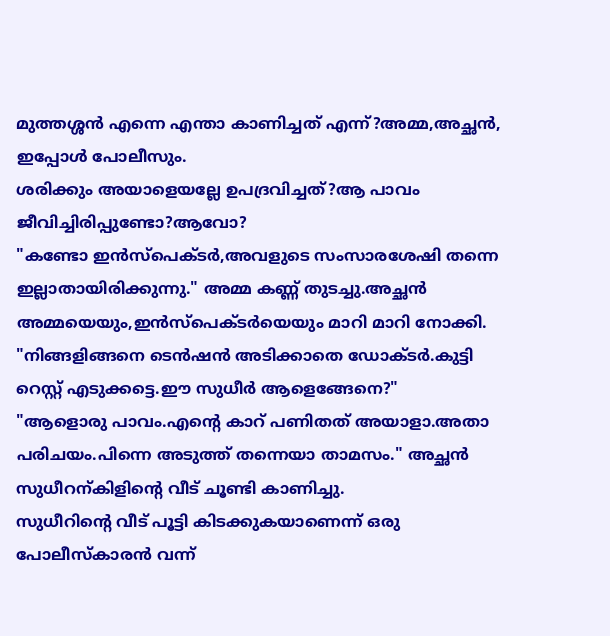മുത്തശ്ശന്‍ എന്നെ എന്താ കാണിച്ചത് എന്ന്?അമ്മ,അച്ഛന്‍, ഇപ്പോള്‍ പോലീസും.
ശരിക്കും അയാളെയല്ലേ ഉപദ്രവിച്ചത്?ആ പാവം ജീവിച്ചിരിപ്പുണ്ടോ?ആവോ?
"കണ്ടോ ഇന്‍സ്പെക്ടര്‍,അവളുടെ സംസാരശേഷി തന്നെ ഇല്ലാതായിരിക്കുന്നു." അമ്മ കണ്ണ് തുടച്ചു.അച്ഛന്‍ അമ്മയെയും,ഇന്‍സ്പെക്ടര്‍യെയും മാറി മാറി നോക്കി.
"നിങ്ങളിങ്ങനെ ടെന്‍ഷന്‍ അടിക്കാതെ ഡോക്ടര്‍.കുട്ടി റെസ്റ്റ് എടുക്കട്ടെ.ഈ സുധീര്‍ ആളെങ്ങേനെ?"
"ആളൊരു പാവം.എന്റെ കാറ് പണിതത് അയാളാ.അതാ പരിചയം.പിന്നെ അടുത്ത് തന്നെയാ താമസം." അച്ഛന്‍ സുധീറന്കിളിന്റെ വീട് ചൂണ്ടി കാണിച്ചു.
സുധീറിന്റെ വീട് പൂട്ടി കിടക്കുകയാണെന്ന് ഒരു പോലീസ്കാരന്‍ വന്ന്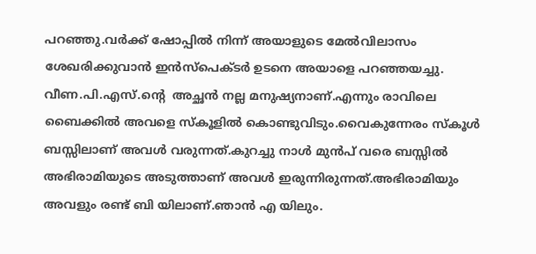പറഞ്ഞു.വര്‍ക്ക് ഷോപ്പില്‍ നിന്ന് അയാളുടെ മേല്‍വിലാസം ശേഖരിക്കുവാന്‍ ഇന്‍സ്പെക്ടര്‍ ഉടനെ അയാളെ പറഞ്ഞയച്ചു.
വീണ.പി.എസ്.ന്‍റെ  അച്ഛന്‍ നല്ല മനുഷ്യനാണ്.എന്നും രാവിലെ ബൈക്കില്‍ അവളെ സ്കൂളില്‍ കൊണ്ടുവിടും.വൈകുന്നേരം സ്കൂള്‍ ബസ്സിലാണ് അവള്‍ വരുന്നത്.കുറച്ചു നാള്‍ മുന്‍പ് വരെ ബസ്സില്‍ അഭിരാമിയുടെ അടുത്താണ് അവള്‍ ഇരുന്നിരുന്നത്.അഭിരാമിയും അവളും രണ്ട് ബി യിലാണ്.ഞാന്‍ എ യിലും.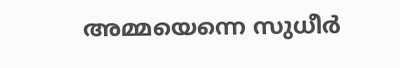അമ്മയെന്നെ സുധീര്‍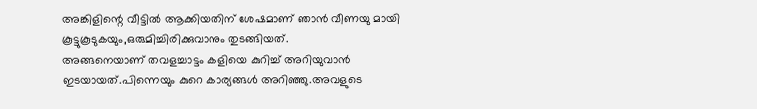അങ്കിളിന്റെ വീട്ടില്‍ ആക്കിയതിന് ശേഷമാണ് ഞാന്‍ വീണയു മായി കൂട്ടുകൂടുകയും,ഒരുമിച്ചിരിക്കുവാനും തുടങ്ങിയത്.
അങ്ങനെയാണ് തവളച്ചാട്ടം കളിയെ കുറിച്ച് അറിയുവാന്‍ ഇടയായത്.പിന്നെയും കുറെ കാര്യങ്ങള്‍ അറിഞ്ഞു.അവളുടെ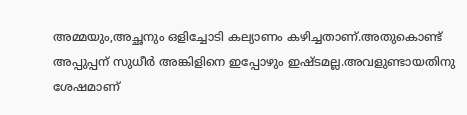അമ്മയും,അച്ഛനും ഒളിച്ചോടി കല്യാണം കഴിച്ചതാണ്.അതുകൊണ്ട് അപ്പുപ്പന് സുധീര്‍ അങ്കിളിനെ ഇപ്പോഴും ഇഷ്ടമല്ല.അവളുണ്ടായതിനു ശേഷമാണ്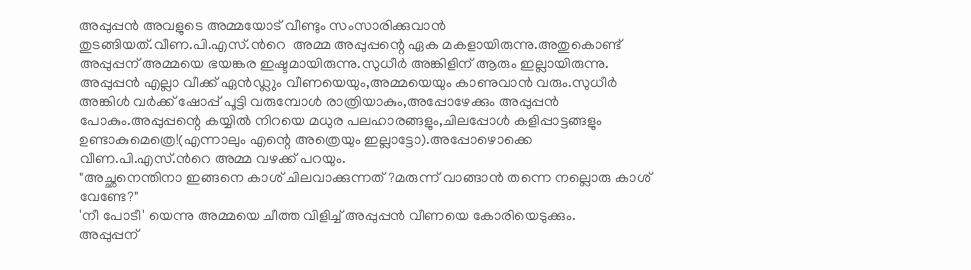അപ്പുപ്പന്‍ അവളുടെ അമ്മയോട് വീണ്ടും സംസാരിക്കുവാന്‍ തുടങ്ങിയത്.വീണ.പി.എസ്.ന്‍റെ  അമ്മ അപ്പുപ്പന്റെ ഏക മകളായിരുന്നു.അതുകൊണ്ട്  അപ്പുപ്പന് അമ്മയെ ഭയങ്കര ഇഷ്ടമായിരുന്നു.സുധീര്‍ അങ്കിളിന് ആരും ഇല്ലായിരുന്നു.
അപ്പുപ്പന്‍ എല്ലാ വീക്ക് ഏന്‍ഡ്ലും വീണയെയും,അമ്മയെയും കാണുവാന്‍ വരും.സുധീര്‍ അങ്കിള്‍ വര്‍ക്ക് ഷോപ്പ് പൂട്ടി വരുമ്പോള്‍ രാത്രിയാകും,അപ്പോഴേക്കും അപ്പുപ്പന്‍ പോകും.അപ്പുപ്പന്റെ കയ്യില്‍ നിറയെ മധുര പലഹാരങ്ങളും,ചിലപ്പോള്‍ കളിപ്പാട്ടങ്ങളും ഉണ്ടാകുമെത്രെ!(എന്നാലും എന്റെ അത്രെയും ഇല്ലാട്ടോ).അപ്പോഴൊക്കെ വീണ.പി.എസ്.ന്‍റെ അമ്മ വഴക്ക് പറയും.
"അച്ഛനെന്തിനാ ഇങ്ങനെ കാശ് ചിലവാക്കുന്നത്?മരുന്ന് വാങ്ങാന്‍ തന്നെ നല്ലൊരു കാശ് വേണ്ടേ?"
'നീ പോടീ' യെന്നു അമ്മയെ ചീത്ത വിളിച്ച് അപ്പുപ്പന്‍ വീണയെ കോരിയെടുക്കും.
അപ്പുപ്പന്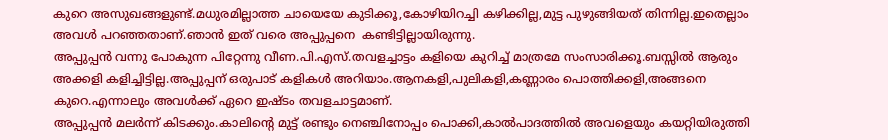കുറെ അസുഖങ്ങളുണ്ട്.മധുരമില്ലാത്ത ചായെയേ കുടിക്കൂ,കോഴിയിറച്ചി കഴിക്കില്ല,മുട്ട പുഴുങ്ങിയത് തിന്നില്ല.ഇതെല്ലാം  അവള്‍ പറഞ്ഞതാണ്.ഞാന്‍ ഇത് വരെ അപ്പുപ്പനെ  കണ്ടിട്ടില്ലായിരുന്നു.
അപ്പുപ്പന്‍ വന്നു പോകുന്ന പിറ്റേന്നു വീണ.പി.എസ്.തവളച്ചാട്ടം കളിയെ കുറിച്ച് മാത്രമേ സംസാരിക്കൂ.ബസ്സില്‍ ആരും അക്കളി കളിച്ചിട്ടില്ല.അപ്പുപ്പന് ഒരുപാട് കളികള്‍ അറിയാം.ആനകളി,പുലികളി,കണ്ണാരം പൊത്തിക്കളി,അങ്ങനെ കുറെ.എന്നാലും അവള്‍ക്ക് ഏറെ ഇഷ്ടം തവളചാട്ടമാണ്.
അപ്പുപ്പന്‍ മലര്‍ന്ന് കിടക്കും.കാലിന്റെ മുട്ട് രണ്ടും നെഞ്ചിനോപ്പം പൊക്കി,കാല്‍പാദത്തില്‍ അവളെയും കയറ്റിയിരുത്തി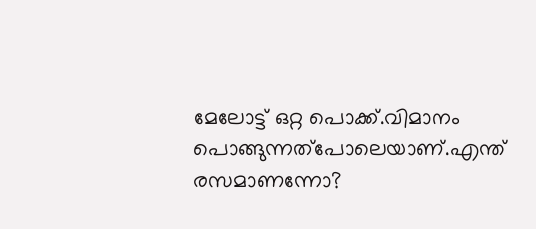മേലോട്ട് ഒറ്റ പൊക്ക്.വിമാനം പൊങ്ങുന്നത്പോലെയാണ്.എന്ത് രസമാണന്നോ?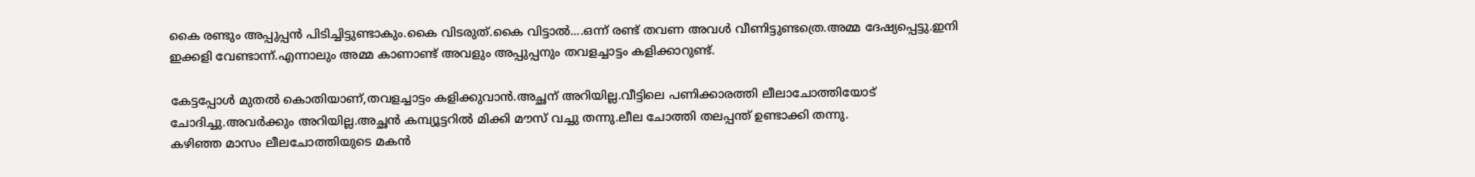കൈ രണ്ടും അപ്പുപ്പന്‍ പിടിച്ചിട്ടുണ്ടാകും.കൈ വിടരുത്.കൈ വിട്ടാല്‍....ഒന്ന് രണ്ട് തവണ അവള്‍ വീണിട്ടുണ്ടത്രെ.അമ്മ ദേഷ്യപ്പെട്ടു.ഇനി ഇക്കളി വേണ്ടാന്ന്.എന്നാലും അമ്മ കാണാണ്ട് അവളും അപ്പുപ്പനും തവളച്ചാട്ടം കളിക്കാറുണ്ട്.

കേട്ടപ്പോള്‍ മുതല്‍ കൊതിയാണ്,തവളച്ചാട്ടം കളിക്കുവാന്‍.അച്ഛന് അറിയില്ല.വീട്ടിലെ പണിക്കാരത്തി ലീലാചോത്തിയോട് ചോദിച്ചു.അവര്‍ക്കും അറിയില്ല.അച്ഛന്‍ കമ്പ്യൂട്ടറില്‍ മിക്കി മൗസ് വച്ചു തന്നു.ലീല ചോത്തി തലപ്പന്ത് ഉണ്ടാക്കി തന്നു.
കഴിഞ്ഞ മാസം ലീലചോത്തിയുടെ മകന്‍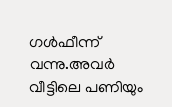ഗള്‍ഫീന്ന് വന്നു.അവര്‍ വീട്ടിലെ പണിയും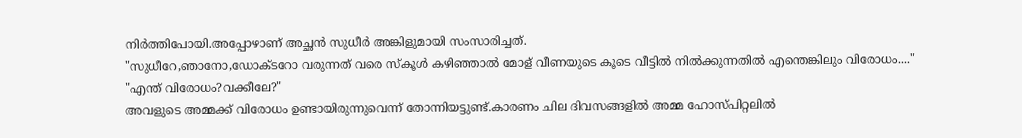നിര്‍ത്തിപോയി.അപ്പോഴാണ് അച്ഛന്‍ സുധീര്‍ അങ്കിളുമായി സംസാരിച്ചത്.
"സുധീറേ,ഞാനോ,ഡോക്ടറോ വരുന്നത് വരെ സ്കൂള്‍ കഴിഞ്ഞാല്‍ മോള് വീണയുടെ കൂടെ വീട്ടില്‍ നില്‍ക്കുന്നതില്‍ എന്തെങ്കിലും വിരോധം...."
"എന്ത് വിരോധം?വക്കീലേ?"
അവളുടെ അമ്മക്ക് വിരോധം ഉണ്ടായിരുന്നുവെന്ന് തോന്നിയട്ടുണ്ട്.കാരണം ചില ദിവസങ്ങളില്‍ അമ്മ ഹോസ്പിറ്റലില്‍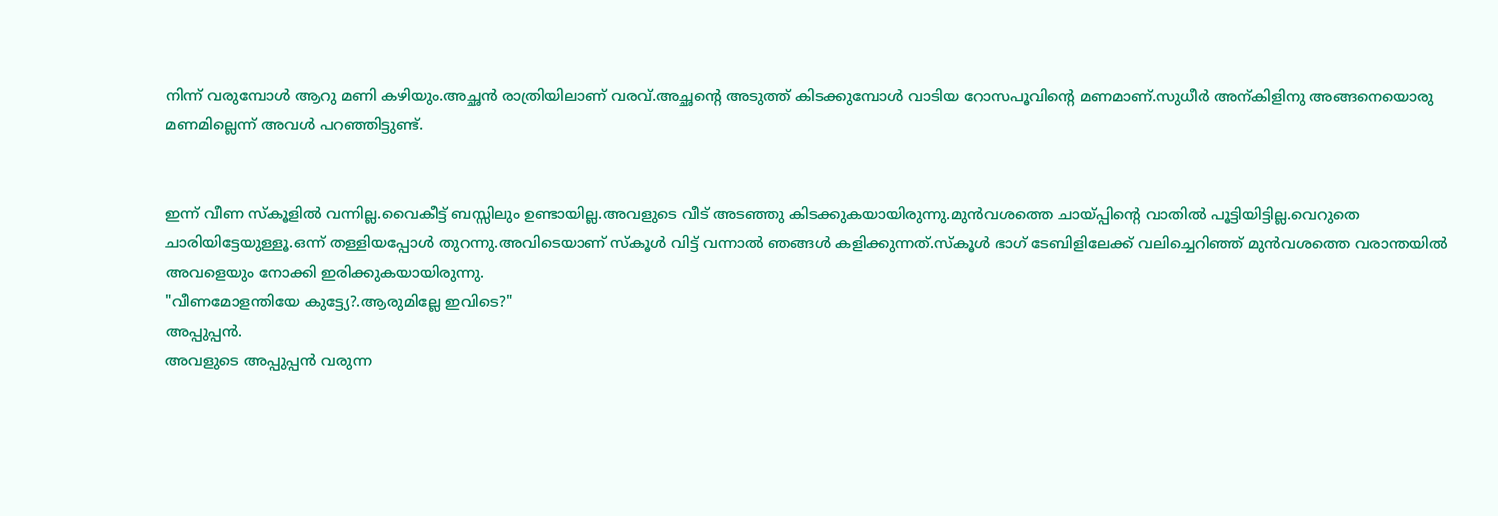നിന്ന് വരുമ്പോള്‍ ആറു മണി കഴിയും.അച്ഛന്‍ രാത്രിയിലാണ് വരവ്.അച്ഛന്റെ അടുത്ത് കിടക്കുമ്പോള്‍ വാടിയ റോസപൂവിന്റെ മണമാണ്.സുധീര്‍ അന്കിളിനു അങ്ങനെയൊരു മണമില്ലെന്ന് അവള്‍ പറഞ്ഞിട്ടുണ്ട്.


ഇന്ന് വീണ സ്കൂളില്‍ വന്നില്ല.വൈകീട്ട് ബസ്സിലും ഉണ്ടായില്ല.അവളുടെ വീട് അടഞ്ഞു കിടക്കുകയായിരുന്നു.മുന്‍വശത്തെ ചായ്പ്പിന്റെ വാതില്‍ പൂട്ടിയിട്ടില്ല.വെറുതെ ചാരിയിട്ടേയുള്ളൂ.ഒന്ന് തള്ളിയപ്പോള്‍ തുറന്നു.അവിടെയാണ് സ്കൂള്‍ വിട്ട് വന്നാല്‍ ഞങ്ങള്‍ കളിക്കുന്നത്.സ്കൂള്‍ ഭാഗ് ടേബിളിലേക്ക് വലിച്ചെറിഞ്ഞ് മുന്‍വശത്തെ വരാന്തയില്‍ അവളെയും നോക്കി ഇരിക്കുകയായിരുന്നു.
"വീണമോളന്തിയേ കുട്ട്യേ?.ആരുമില്ലേ ഇവിടെ?"
അപ്പുപ്പന്‍.
അവളുടെ അപ്പുപ്പന്‍ വരുന്ന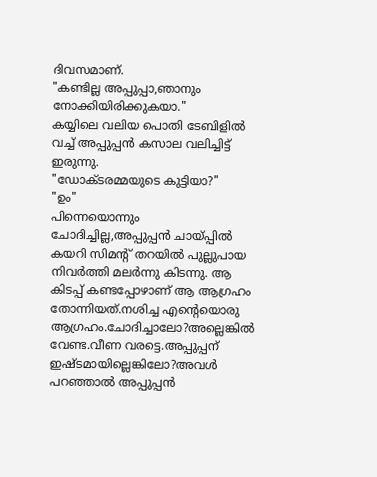ദിവസമാണ്.
"കണ്ടില്ല അപ്പുപ്പാ,ഞാനും നോക്കിയിരിക്കുകയാ."
കയ്യിലെ വലിയ പൊതി ടേബിളില്‍ വച്ച് അപ്പുപ്പന്‍ കസാല വലിച്ചിട്ട് ഇരുന്നു.
"ഡോക്ടരമ്മയുടെ കുട്ടിയാ?"
"ഉം"
പിന്നെയൊന്നും ചോദിച്ചില്ല,അപ്പുപ്പന്‍ ചായ്പ്പില്‍ കയറി സിമന്റ്‌ തറയില്‍ പുല്ലുപായ നിവര്‍ത്തി മലര്‍ന്നു കിടന്നു. ആ കിടപ്പ് കണ്ടപ്പോഴാണ് ആ ആഗ്രഹം തോന്നിയത്.നശിച്ച എന്റെയൊരു ആഗ്രഹം.ചോദിച്ചാലോ?അല്ലെങ്കില്‍ വേണ്ട.വീണ വരട്ടെ.അപ്പുപ്പന് ഇഷ്ടമായില്ലെങ്കിലോ?അവള്‍ പറഞ്ഞാല്‍ അപ്പുപ്പന്‍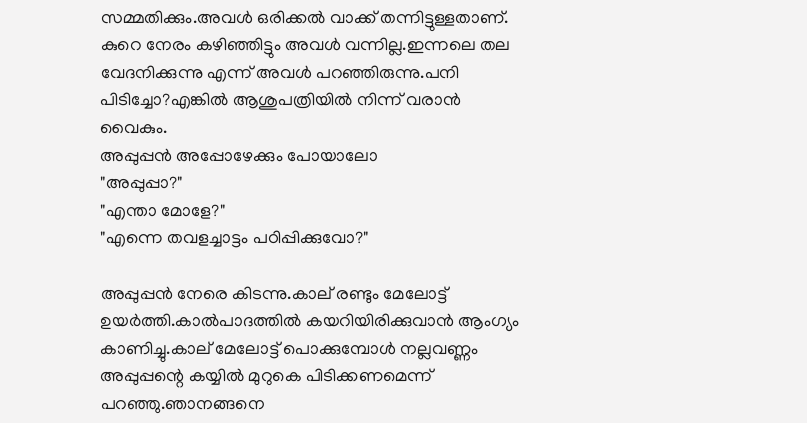സമ്മതിക്കും.അവള്‍ ഒരിക്കല്‍ വാക്ക് തന്നിട്ടുള്ളതാണ്.
കുറെ നേരം കഴിഞ്ഞിട്ടും അവള്‍ വന്നില്ല.ഇന്നലെ തല വേദനിക്കുന്നു എന്ന് അവള്‍ പറഞ്ഞിരുന്നു.പനി പിടിച്ചോ?എങ്കില്‍ ആശുപത്രിയില്‍ നിന്ന് വരാന്‍ വൈകും.
അപ്പുപ്പന്‍ അപ്പോഴേക്കും പോയാലോ
"അപ്പുപ്പാ?"
"എന്താ മോളേ?"
"എന്നെ തവളച്ചാട്ടം പഠിപ്പിക്കുവോ?"

അപ്പുപ്പന്‍ നേരെ കിടന്നു.കാല് രണ്ടും മേലോട്ട് ഉയര്‍ത്തി.കാല്‍പാദത്തില്‍ കയറിയിരിക്കുവാന്‍ ആംഗ്യം കാണിച്ചു.കാല് മേലോട്ട് പൊക്കുമ്പോള്‍ നല്ലവണ്ണം അപ്പുപ്പന്റെ കയ്യില്‍ മുറുകെ പിടിക്കണമെന്ന് പറഞ്ഞു.ഞാനങ്ങനെ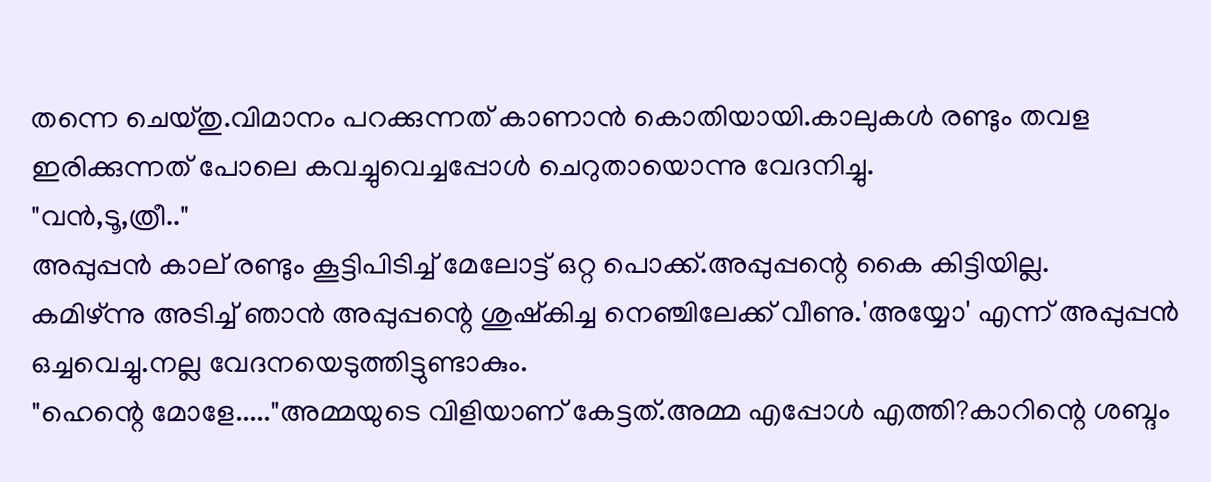തന്നെ ചെയ്തു.വിമാനം പറക്കുന്നത് കാണാന്‍ കൊതിയായി.കാലുകള്‍ രണ്ടും തവള ഇരിക്കുന്നത് പോലെ കവച്ചുവെച്ചപ്പോള്‍ ചെറുതായൊന്നു വേദനിച്ചു.
"വന്‍,ടൂ,ത്രീ.."
അപ്പുപ്പന്‍ കാല് രണ്ടും കൂട്ടിപിടിച്ച്‌ മേലോട്ട് ഒറ്റ പൊക്ക്.അപ്പുപ്പന്റെ കൈ കിട്ടിയില്ല.
കമിഴ്ന്നു അടിച്ച് ഞാന്‍ അപ്പുപ്പന്റെ ശുഷ്കിച്ച നെഞ്ചിലേക്ക് വീണു.'അയ്യോ' എന്ന് അപ്പുപ്പന്‍ ഒച്ചവെച്ചു.നല്ല വേദനയെടുത്തിട്ടുണ്ടാകും.
"ഹെന്റെ മോളേ....."അമ്മയുടെ വിളിയാണ് കേട്ടത്.അമ്മ എപ്പോള്‍ എത്തി?കാറിന്റെ ശബ്ദം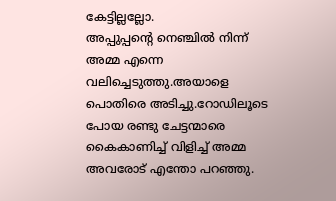കേട്ടില്ലല്ലോ.
അപ്പുപ്പന്റെ നെഞ്ചില്‍ നിന്ന് അമ്മ എന്നെ വലിച്ചെടുത്തു.അയാളെ പൊതിരെ അടിച്ചു.റോഡിലൂടെ പോയ രണ്ടു ചേട്ടന്മാരെ കൈകാണിച്ച് വിളിച്ച് അമ്മ അവരോട് എന്തോ പറഞ്ഞു.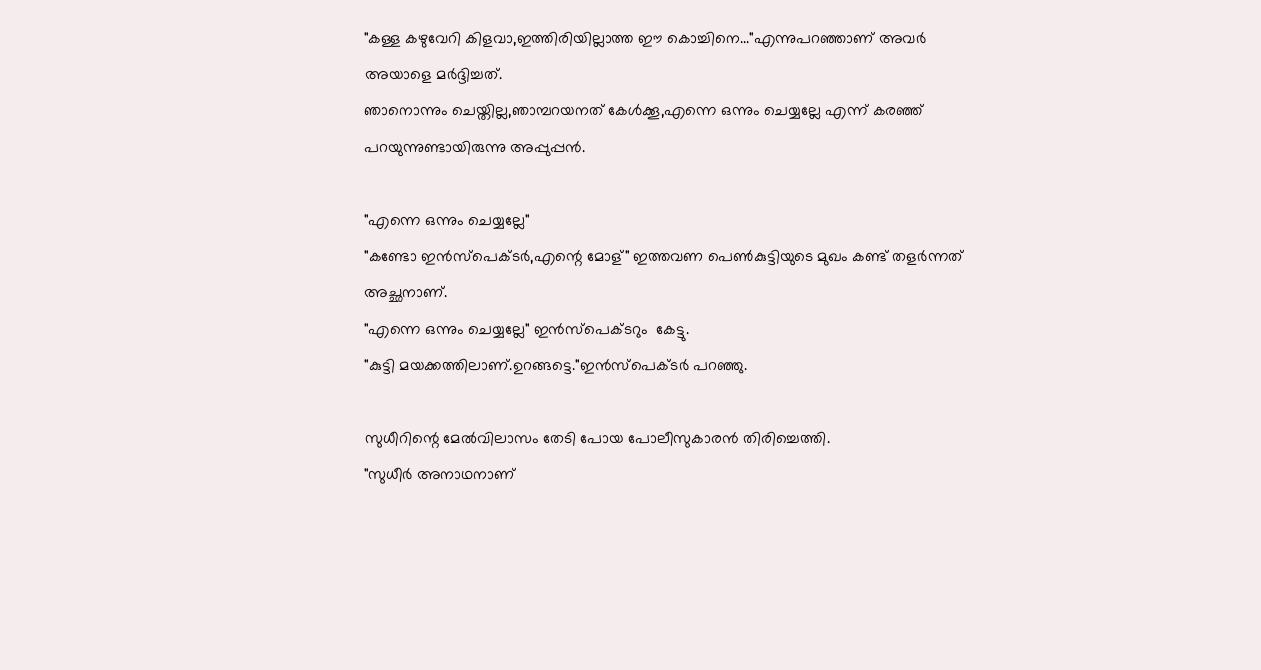"കള്ള കഴുവേറി കിളവാ,ഇത്തിരിയില്ലാത്ത ഈ കൊച്ചിനെ..."എന്നുപറഞ്ഞാണ് അവര്‍ അയാളെ മര്‍ദ്ദിച്ചത്.
ഞാനൊന്നും ചെയ്തില്ല,ഞാമ്പറയനത് കേള്‍ക്കൂ,എന്നെ ഒന്നും ചെയ്യല്ലേ എന്ന് കരഞ്ഞ് പറയുന്നുണ്ടായിരുന്നു അപ്പുപ്പന്‍.

"എന്നെ ഒന്നും ചെയ്യല്ലേ"
"കണ്ടോ ഇന്‍സ്പെക്ടര്‍,എന്റെ മോള്" ഇത്തവണ പെണ്‍കുട്ടിയുടെ മുഖം കണ്ട് തളര്‍ന്നത് അച്ഛനാണ്.
"എന്നെ ഒന്നും ചെയ്യല്ലേ" ഇന്‍സ്പെക്ടറും  കേട്ടു.
"കുട്ടി മയക്കത്തിലാണ്.ഉറങ്ങട്ടെ."ഇന്‍സ്പെക്ടര്‍ പറഞ്ഞു.

സുധീറിന്റെ മേല്‍വിലാസം തേടി പോയ പോലീസുകാരന്‍ തിരിച്ചെത്തി.
"സുധീര്‍ അനാഥനാണ്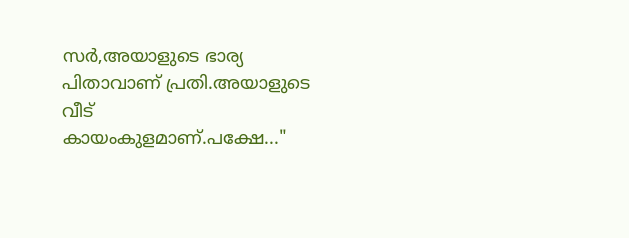സര്‍,അയാളുടെ ഭാര്യ പിതാവാണ് പ്രതി.അയാളുടെ വീട് കായംകുളമാണ്.പക്ഷേ..."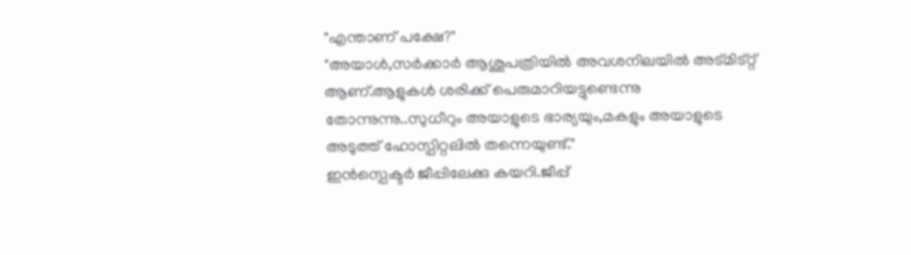"എന്താണ് പക്ഷേ?"
"അയാള്‍,സര്‍ക്കാര്‍ ആശുപത്രിയില്‍ അവശനിലയില്‍ അട്മിട്റ്റ് ആണ്.ആളുകള്‍ ശരിക്ക് പെരുമാറിയട്ടുണ്ടെന്നു തോന്നുന്നു..സുധീറും അയാളുടെ ഭാര്യയും,മകളും അയാളുടെ അടുത്ത് ഹോസ്പിറ്റലില്‍ തന്നെയുണ്ട്‌."
ഇന്‍സ്പെക്ടര്‍ ജീപ്പിലേക്കു കയറി.ജീപ്പ്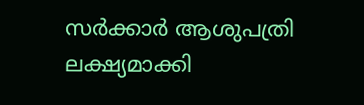സര്‍ക്കാര്‍ ആശുപത്രി ലക്ഷ്യമാക്കി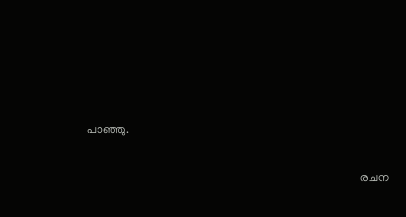പാഞ്ഞു.

                                                                                             രചന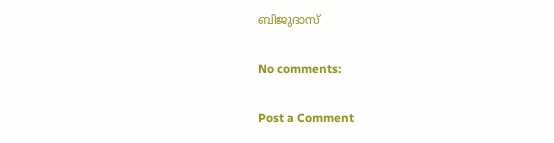ബിജുദാസ്

No comments:

Post a Comment